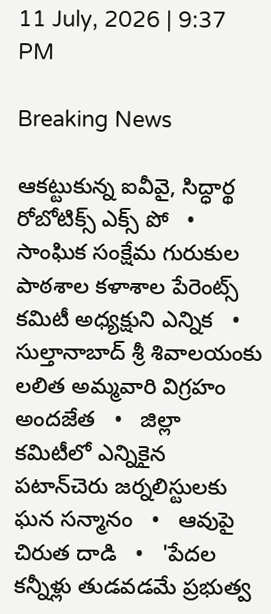11 July, 2026 | 9:37 PM

Breaking News

ఆకట్టుకున్న ఐవీవై, సిద్ధార్థ రోబోటిక్స్ ఎక్స్ పో   •   సాంఘిక సంక్షేమ గురుకుల పాఠశాల కళాశాల పేరెంట్స్ కమిటీ అధ్యక్షుని ఎన్నిక   •   సుల్తానాబాద్ శ్రీ శివాలయంకు లలిత అమ్మవారి విగ్రహం అందజేత   •   జిల్లా కమిటీలో ఎన్నికైన పటాన్‌చెరు జర్నలిస్టులకు ఘన సన్మానం   •   ఆవుపై చిరుత దాడి   •   'పేదల కన్నీళ్లు తుడవడమే ప్రభుత్వ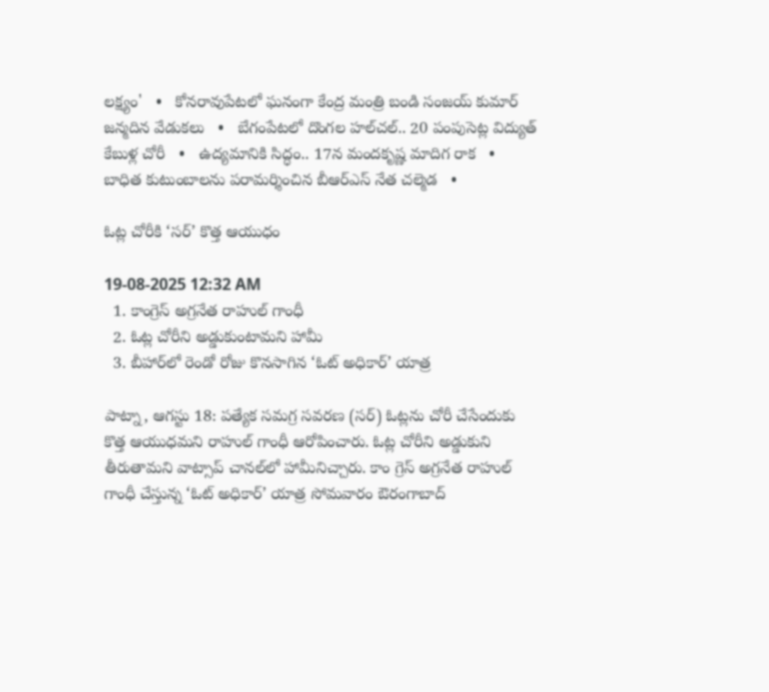లక్ష్యం'   •   కోనరావుపేటలో ఘనంగా కేంద్ర మంత్రి బండి సంజయ్ కుమార్ జన్మదిన వేడుకలు   •   బేగంపేటలో దొంగల హల్‌చల్.. 20 పంపుసెట్ల విద్యుత్ కేబుళ్ల చోరీ   •   ఉద్యమానికి సిద్ధం.. 17న మందకృష్ణ మాదిగ రాక   •   బాధిత కుటుంబాలను పరామర్శించిన బీఆర్ఎస్ నేత చల్మెడ   •

ఓట్ల చోరీకి ‘సర్’ కొత్త ఆయుధం

19-08-2025 12:32 AM
  1. కాంగ్రెస్ అగ్రనేత రాహుల్ గాంధీ
  2. ఓట్ల చోరీని అడ్డుకుంటామని హామీ
  3. బీహార్‌లో రెండో రోజు కొనసాగిన ‘ఓట్ అధికార్’ యాత్ర

పాట్నా, ఆగస్టు 18: పత్యేక సమగ్ర సవరణ (సర్) ఓట్లను చోరీ చేసేందుకు  కొత్త ఆయుధమని రాహుల్ గాంధీ ఆరోపించారు. ఓట్ల చోరీని అడ్డుకుని తీరుతామని వాట్సాప్ చానల్‌లో హామీనిచ్చారు. కాం గ్రెస్ అగ్రనేత రాహుల్ గాంధీ చేస్తున్న ‘ఓట్ అధికార్’ యాత్ర సోమవారం ఔరంగాబాద్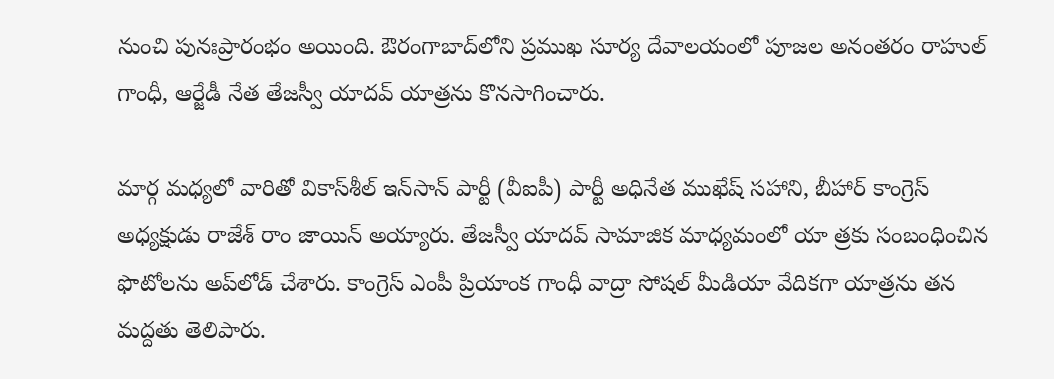నుంచి పునఃప్రారంభం అయింది. ఔరంగాబాద్‌లోని ప్రముఖ సూర్య దేవాలయంలో పూజల అనంతరం రాహుల్ గాంధీ, ఆర్జేడీ నేత తేజస్వీ యాదవ్ యాత్రను కొనసాగించారు.

మార్గ మధ్యలో వారితో వికాస్‌శీల్ ఇన్‌సాన్ పార్టీ (వీఐపీ) పార్టీ అధినేత ముఖేష్ సహాని, బీహార్ కాంగ్రెస్ అధ్యక్షుడు రాజేశ్ రాం జాయిన్ అయ్యారు. తేజస్వీ యాదవ్ సామాజిక మాధ్యమంలో యా త్రకు సంబంధించిన ఫొటోలను అప్‌లోడ్ చేశారు. కాంగ్రెస్ ఎంపీ ప్రియాంక గాంధీ వాద్రా సోషల్ మీడియా వేదికగా యాత్రను తన మద్దతు తెలిపారు.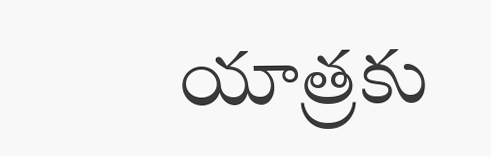యాత్రకు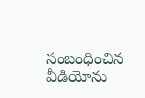సంబంధించిన వీడియోను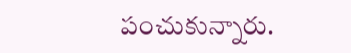పంచుకున్నారు.